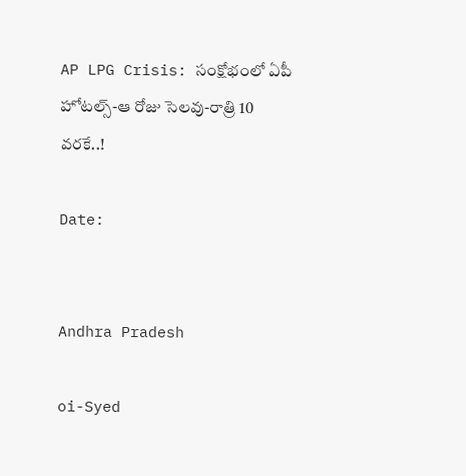AP LPG Crisis: సంక్షోభంలో ఏపీ హోటల్స్-ఆ రోజు సెలవు-రాత్రి 10 వరకే..!

Date:


Andhra Pradesh

oi-Syed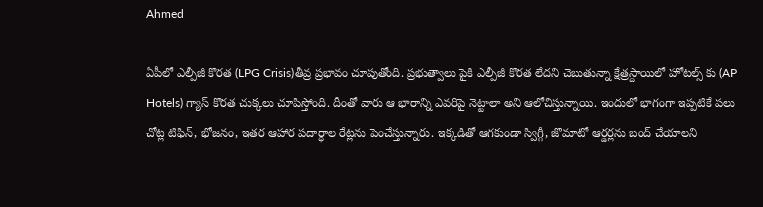Ahmed

ఏపీలో ఎల్పీజీ కొరత (LPG Crisis)తీవ్ర ప్రభావం చూపుతోంది. ప్రభుత్వాలు పైకి ఎల్పీజీ కొరత లేదని చెబుతున్నా క్షేత్రస్దాయిలో హోటల్స్ కు (AP Hotels) గ్యాస్ కొరత చుక్కలు చూపిస్తోంది. దీంతో వారు ఆ భారాన్ని ఎవరిపై నెట్టాలా అని ఆలోచిస్తున్నాయి. ఇందులో భాగంగా ఇప్పటికే పలు చోట్ల టిఫిన్, భోజనం, ఇతర ఆహార పదార్ధాల రేట్లను పెంచేస్తున్నారు. ఇక్కడితో ఆగకుండా స్విగ్గీ, జొమాటో ఆర్డర్లను బంద్ చేయాలని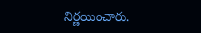నిర్ణయించారు.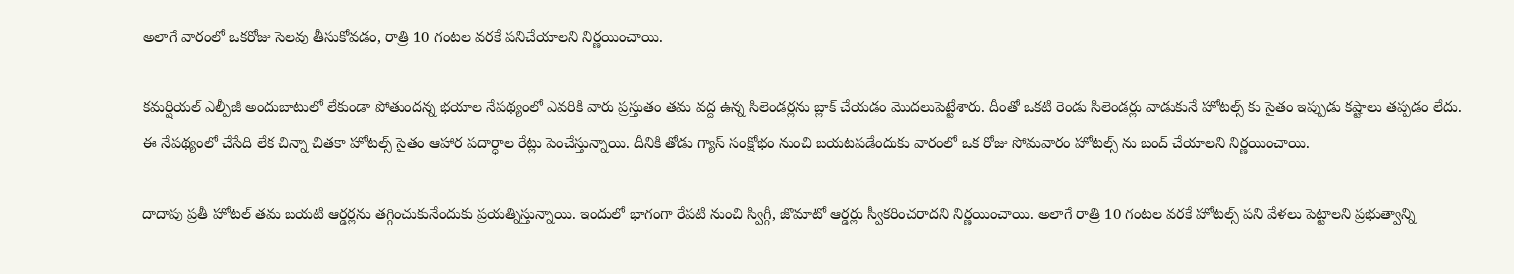అలాగే వారంలో ఒకరోజు సెలవు తీసుకోవడం, రాత్రి 10 గంటల వరకే పనిచేయాలని నిర్ణయించాయి.

కమర్షియల్ ఎల్పీజీ అందుబాటులో లేకుండా పోతుందన్న భయాల నేపథ్యంలో ఎవరికి వారు ప్రస్తుతం తమ వద్ద ఉన్న సిలెండర్లను బ్లాక్ చేయడం మొదలుపెట్టేశారు. దీంతో ఒకటి రెండు సిలెండర్లు వాడుకునే హోటల్స్ కు సైతం ఇప్పుడు కష్టాలు తప్పడం లేదు. ఈ నేపథ్యంలో చేసేది లేక చిన్నా చితకా హోటల్స్ సైతం ఆహార పదార్ధాల రేట్లు పెంచేస్తున్నాయి. దీనికి తోడు గ్యాస్ సంక్షోభం నుంచి బయటపడేందుకు వారంలో ఒక రోజు సోమవారం హోటల్స్ ను బంద్ చేయాలని నిర్ణయించాయి.

దాదాపు ప్రతీ హోటల్ తమ బయటి ఆర్డర్లను తగ్గించుకునేందుకు ప్రయత్నిస్తున్నాయి. ఇందులో భాగంగా రేపటి నుంచి స్విగ్గీ, జొమాటో ఆర్డర్లు స్వీకరించరాదని నిర్ణయించాయి. అలాగే రాత్రి 10 గంటల వరకే హోటల్స్ పని వేళలు పెట్టాలని ప్రభుత్వాన్ని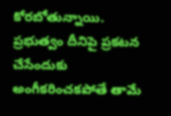కోరబోతున్నాయి. ప్రభుత్వం దీనిపై ప్రకటన చేసేందుకు అంగీకరించకపోతే తామే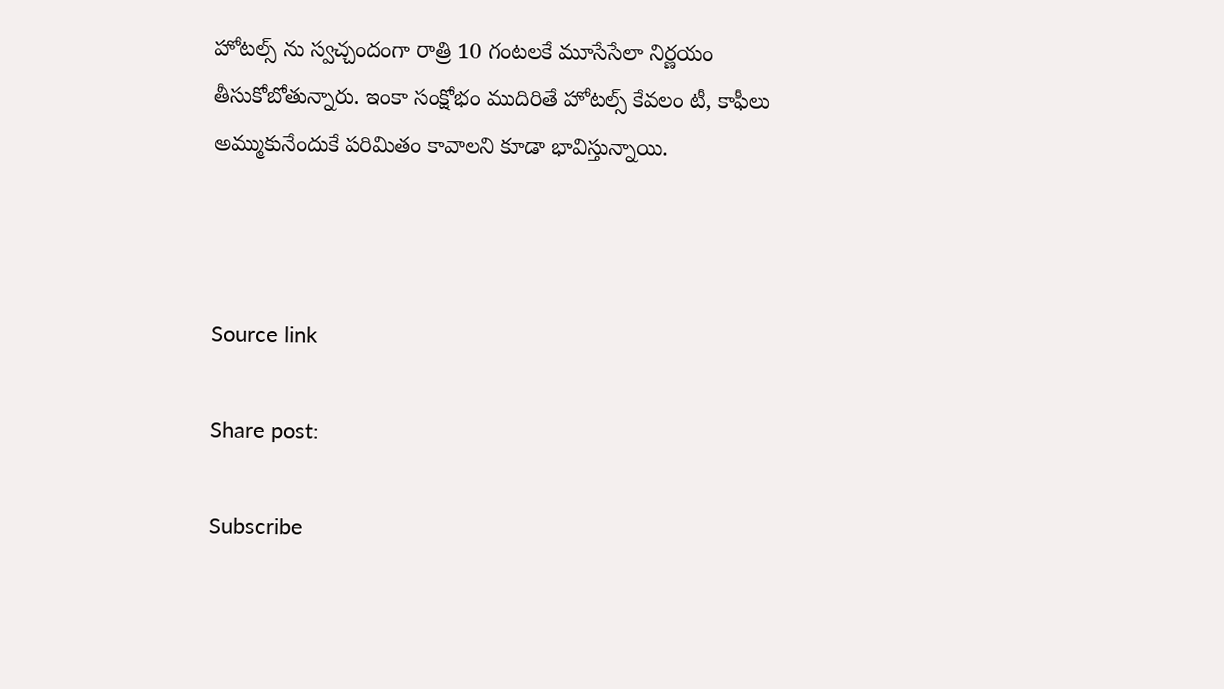హోటల్స్ ను స్వచ్చందంగా రాత్రి 10 గంటలకే మూసేసేలా నిర్ణయం తీసుకోబోతున్నారు. ఇంకా సంక్షోభం ముదిరితే హోటల్స్ కేవలం టీ, కాఫీలు అమ్ముకునేందుకే పరిమితం కావాలని కూడా భావిస్తున్నాయి.



Source link

Share post:

Subscribe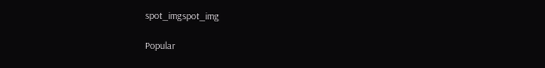spot_imgspot_img

Popular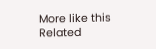More like this
Related